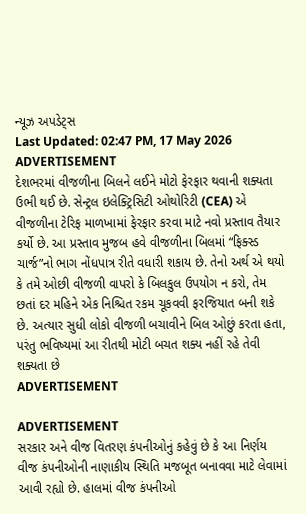ન્યૂઝ અપડેટ્સ
Last Updated: 02:47 PM, 17 May 2026
ADVERTISEMENT
દેશભરમાં વીજળીના બિલને લઈને મોટો ફેરફાર થવાની શક્યતા ઉભી થઈ છે. સેન્ટ્રલ ઇલેક્ટ્રિસિટી ઓથોરિટી (CEA) એ વીજળીના ટેરિફ માળખામાં ફેરફાર કરવા માટે નવો પ્રસ્તાવ તૈયાર કર્યો છે. આ પ્રસ્તાવ મુજબ હવે વીજળીના બિલમાં “ફિક્સ્ડ ચાર્જ”નો ભાગ નોંધપાત્ર રીતે વધારી શકાય છે. તેનો અર્થ એ થયો કે તમે ઓછી વીજળી વાપરો કે બિલકુલ ઉપયોગ ન કરો, તેમ છતાં દર મહિને એક નિશ્ચિત રકમ ચૂકવવી ફરજિયાત બની શકે છે. અત્યાર સુધી લોકો વીજળી બચાવીને બિલ ઓછું કરતા હતા, પરંતુ ભવિષ્યમાં આ રીતથી મોટી બચત શક્ય નહીં રહે તેવી શક્યતા છે
ADVERTISEMENT

ADVERTISEMENT
સરકાર અને વીજ વિતરણ કંપનીઓનું કહેવું છે કે આ નિર્ણય વીજ કંપનીઓની નાણાકીય સ્થિતિ મજબૂત બનાવવા માટે લેવામાં આવી રહ્યો છે. હાલમાં વીજ કંપનીઓ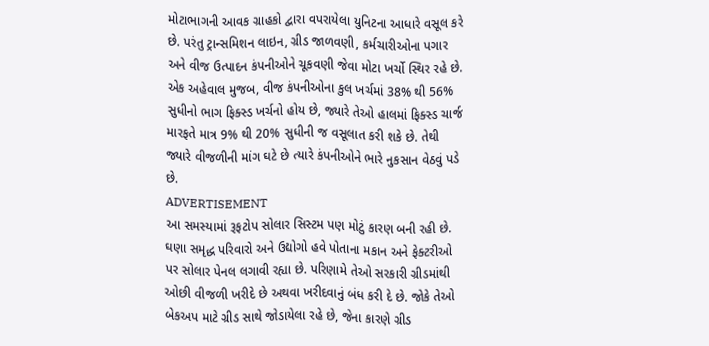મોટાભાગની આવક ગ્રાહકો દ્વારા વપરાયેલા યુનિટના આધારે વસૂલ કરે છે. પરંતુ ટ્રાન્સમિશન લાઇન, ગ્રીડ જાળવણી, કર્મચારીઓના પગાર અને વીજ ઉત્પાદન કંપનીઓને ચૂકવણી જેવા મોટા ખર્ચો સ્થિર રહે છે. એક અહેવાલ મુજબ, વીજ કંપનીઓના કુલ ખર્ચમાં 38% થી 56% સુધીનો ભાગ ફિક્સ્ડ ખર્ચનો હોય છે, જ્યારે તેઓ હાલમાં ફિક્સ્ડ ચાર્જ મારફતે માત્ર 9% થી 20% સુધીની જ વસૂલાત કરી શકે છે. તેથી જ્યારે વીજળીની માંગ ઘટે છે ત્યારે કંપનીઓને ભારે નુકસાન વેઠવું પડે છે.
ADVERTISEMENT
આ સમસ્યામાં રૂફટોપ સોલાર સિસ્ટમ પણ મોટું કારણ બની રહી છે. ઘણા સમૃદ્ધ પરિવારો અને ઉદ્યોગો હવે પોતાના મકાન અને ફેક્ટરીઓ પર સોલાર પેનલ લગાવી રહ્યા છે. પરિણામે તેઓ સરકારી ગ્રીડમાંથી ઓછી વીજળી ખરીદે છે અથવા ખરીદવાનું બંધ કરી દે છે. જોકે તેઓ બેકઅપ માટે ગ્રીડ સાથે જોડાયેલા રહે છે, જેના કારણે ગ્રીડ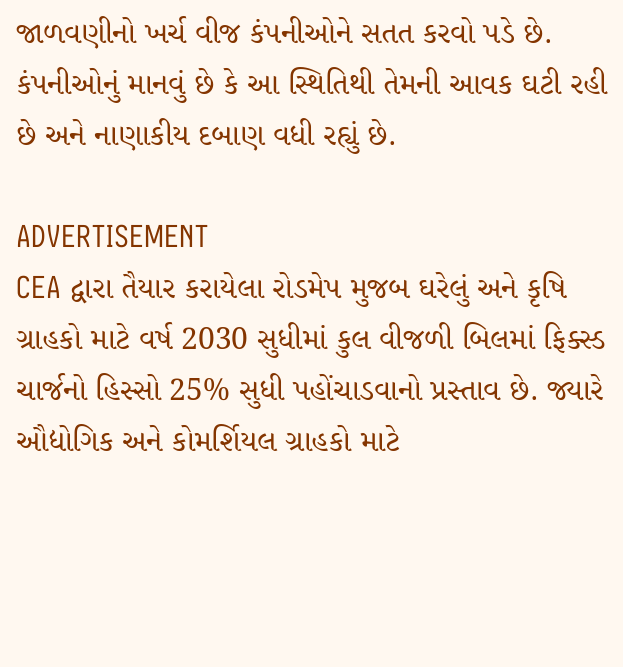જાળવણીનો ખર્ચ વીજ કંપનીઓને સતત કરવો પડે છે. કંપનીઓનું માનવું છે કે આ સ્થિતિથી તેમની આવક ઘટી રહી છે અને નાણાકીય દબાણ વધી રહ્યું છે.

ADVERTISEMENT
CEA દ્વારા તૈયાર કરાયેલા રોડમેપ મુજબ ઘરેલું અને કૃષિ ગ્રાહકો માટે વર્ષ 2030 સુધીમાં કુલ વીજળી બિલમાં ફિક્સ્ડ ચાર્જનો હિસ્સો 25% સુધી પહોંચાડવાનો પ્રસ્તાવ છે. જ્યારે ઔદ્યોગિક અને કોમર્શિયલ ગ્રાહકો માટે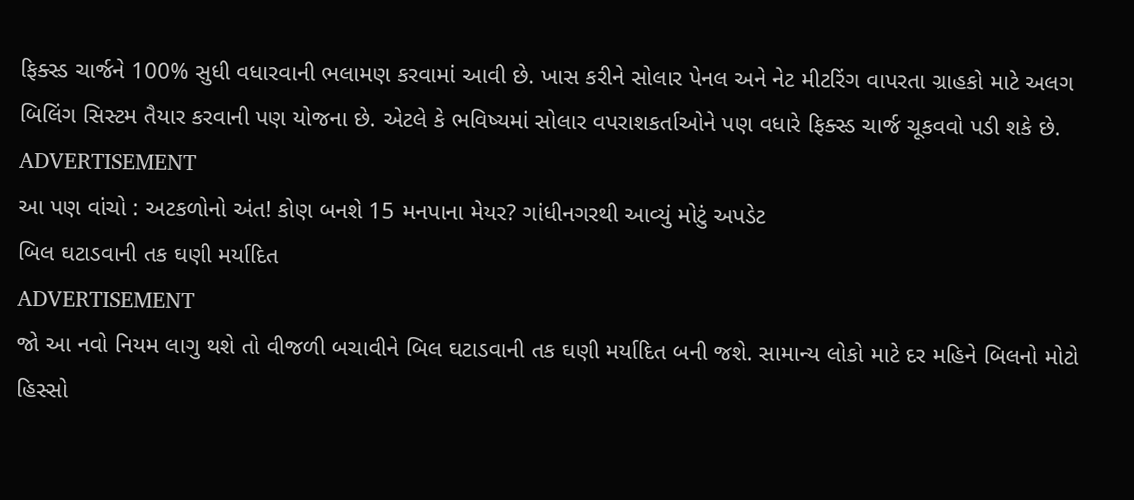ફિક્સ્ડ ચાર્જને 100% સુધી વધારવાની ભલામણ કરવામાં આવી છે. ખાસ કરીને સોલાર પેનલ અને નેટ મીટરિંગ વાપરતા ગ્રાહકો માટે અલગ બિલિંગ સિસ્ટમ તૈયાર કરવાની પણ યોજના છે. એટલે કે ભવિષ્યમાં સોલાર વપરાશકર્તાઓને પણ વધારે ફિક્સ્ડ ચાર્જ ચૂકવવો પડી શકે છે.
ADVERTISEMENT
આ પણ વાંચો : અટકળોનો અંત! કોણ બનશે 15 મનપાના મેયર? ગાંધીનગરથી આવ્યું મોટું અપડેટ
બિલ ઘટાડવાની તક ઘણી મર્યાદિત
ADVERTISEMENT
જો આ નવો નિયમ લાગુ થશે તો વીજળી બચાવીને બિલ ઘટાડવાની તક ઘણી મર્યાદિત બની જશે. સામાન્ય લોકો માટે દર મહિને બિલનો મોટો હિસ્સો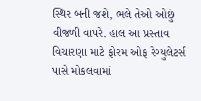સ્થિર બની જશે, ભલે તેઓ ઓછું વીજળી વાપરે. હાલ આ પ્રસ્તાવ વિચારણા માટે ફોરમ ઓફ રેગ્યુલેટર્સ પાસે મોકલવામાં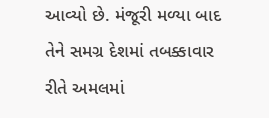આવ્યો છે. મંજૂરી મળ્યા બાદ તેને સમગ્ર દેશમાં તબક્કાવાર રીતે અમલમાં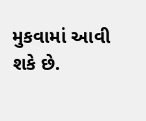મુકવામાં આવી શકે છે.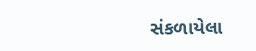સંકળાયેલા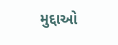મુદ્દાઓ